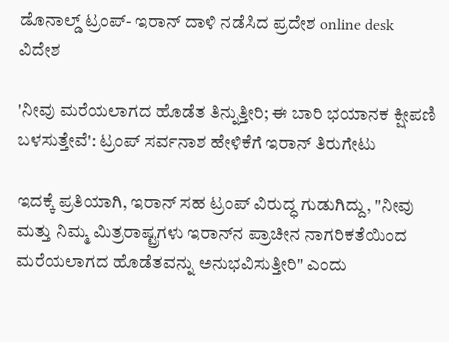ಡೊನಾಲ್ಡ್ ಟ್ರಂಪ್- ಇರಾನ್ ದಾಳಿ ನಡೆಸಿದ ಪ್ರದೇಶ online desk
ವಿದೇಶ

'ನೀವು ಮರೆಯಲಾಗದ ಹೊಡೆತ ತಿನ್ನುತ್ತೀರಿ; ಈ ಬಾರಿ ಭಯಾನಕ ಕ್ಷೀಪಣಿ ಬಳಸುತ್ತೇವೆ': ಟ್ರಂಪ್‌ ಸರ್ವನಾಶ ಹೇಳಿಕೆಗೆ ಇರಾನ್ ತಿರುಗೇಟು

ಇದಕ್ಕೆ ಪ್ರತಿಯಾಗಿ, ಇರಾನ್ ಸಹ ಟ್ರಂಪ್ ವಿರುದ್ಧ ಗುಡುಗಿದ್ದು, "ನೀವು ಮತ್ತು ನಿಮ್ಮ ಮಿತ್ರರಾಷ್ಟ್ರಗಳು ಇರಾನ್‌ನ ಪ್ರಾಚೀನ ನಾಗರಿಕತೆಯಿಂದ ಮರೆಯಲಾಗದ ಹೊಡೆತವನ್ನು ಅನುಭವಿಸುತ್ತೀರಿ" ಎಂದು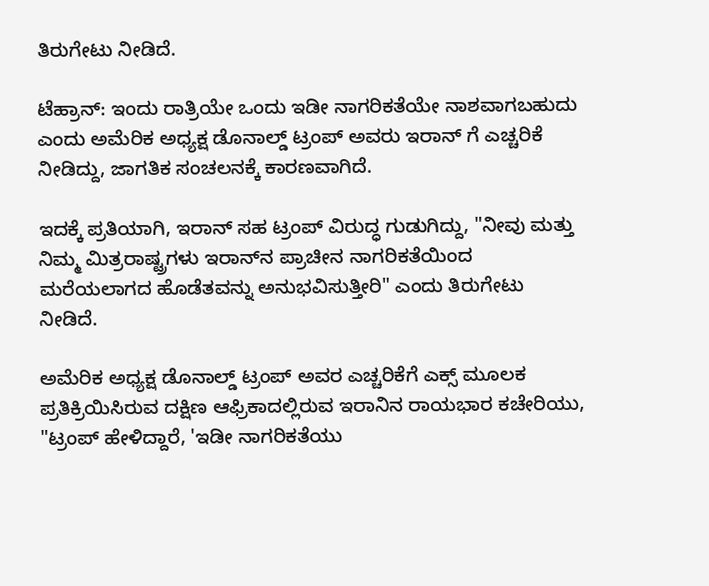ತಿರುಗೇಟು ನೀಡಿದೆ.

ಟೆಹ್ರಾನ್: ಇಂದು ರಾತ್ರಿಯೇ ಒಂದು ಇಡೀ ನಾಗರಿಕತೆಯೇ ನಾಶವಾಗಬಹುದು ಎಂದು ಅಮೆರಿಕ ಅಧ್ಯಕ್ಷ ಡೊನಾಲ್ಡ್‌ ಟ್ರಂಪ್‌ ಅವರು ಇರಾನ್ ಗೆ ಎಚ್ಚರಿಕೆ ನೀಡಿದ್ದು, ಜಾಗತಿಕ ಸಂಚಲನಕ್ಕೆ ಕಾರಣವಾಗಿದೆ.

ಇದಕ್ಕೆ ಪ್ರತಿಯಾಗಿ, ಇರಾನ್ ಸಹ ಟ್ರಂಪ್ ವಿರುದ್ಧ ಗುಡುಗಿದ್ದು, "ನೀವು ಮತ್ತು ನಿಮ್ಮ ಮಿತ್ರರಾಷ್ಟ್ರಗಳು ಇರಾನ್‌ನ ಪ್ರಾಚೀನ ನಾಗರಿಕತೆಯಿಂದ ಮರೆಯಲಾಗದ ಹೊಡೆತವನ್ನು ಅನುಭವಿಸುತ್ತೀರಿ" ಎಂದು ತಿರುಗೇಟು ನೀಡಿದೆ.

ಅಮೆರಿಕ ಅಧ್ಯಕ್ಷ ಡೊನಾಲ್ಡ್ ಟ್ರಂಪ್ ಅವರ ಎಚ್ಚರಿಕೆಗೆ ಎಕ್ಸ್ ಮೂಲಕ ಪ್ರತಿಕ್ರಿಯಿಸಿರುವ ದಕ್ಷಿಣ ಆಫ್ರಿಕಾದಲ್ಲಿರುವ ಇರಾನಿನ ರಾಯಭಾರ ಕಚೇರಿಯು, "ಟ್ರಂಪ್ ಹೇಳಿದ್ದಾರೆ, 'ಇಡೀ ನಾಗರಿಕತೆಯು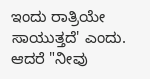ಇಂದು ರಾತ್ರಿಯೇ ಸಾಯುತ್ತದೆ' ಎಂದು. ಆದರೆ "ನೀವು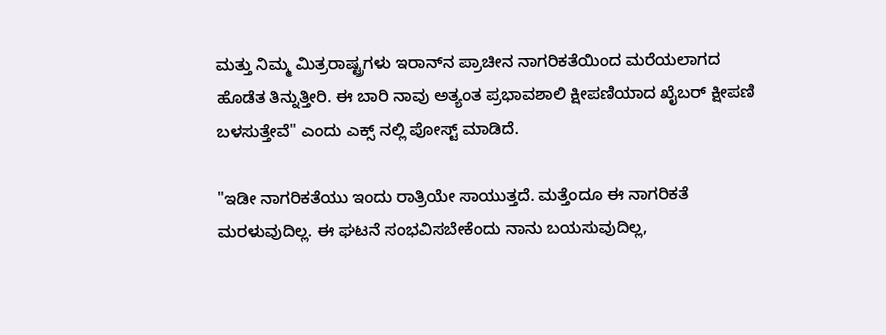ಮತ್ತು ನಿಮ್ಮ ಮಿತ್ರರಾಷ್ಟ್ರಗಳು ಇರಾನ್‌ನ ಪ್ರಾಚೀನ ನಾಗರಿಕತೆಯಿಂದ ಮರೆಯಲಾಗದ ಹೊಡೆತ ತಿನ್ನುತ್ತೀರಿ. ಈ ಬಾರಿ ನಾವು ಅತ್ಯಂತ ಪ್ರಭಾವಶಾಲಿ ಕ್ಷೀಪಣಿಯಾದ ಖೈಬರ್ ಕ್ಷೀಪಣಿ ಬಳಸುತ್ತೇವೆ" ಎಂದು ಎಕ್ಸ್ ನಲ್ಲಿ ಪೋಸ್ಟ್ ಮಾಡಿದೆ.

"ಇಡೀ ನಾಗರಿಕತೆಯು ಇಂದು ರಾತ್ರಿಯೇ ಸಾಯುತ್ತದೆ. ಮತ್ತೆಂದೂ ಈ ನಾಗರಿಕತೆ ಮರಳುವುದಿಲ್ಲ. ಈ ಘಟನೆ ಸಂಭವಿಸಬೇಕೆಂದು ನಾನು ಬಯಸುವುದಿಲ್ಲ,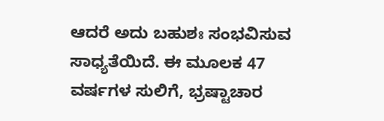ಆದರೆ ಅದು ಬಹುಶಃ ಸಂಭವಿಸುವ ಸಾಧ್ಯತೆಯಿದೆ. ಈ ಮೂಲಕ 47 ವರ್ಷಗಳ ಸುಲಿಗೆ, ಭ್ರಷ್ಟಾಚಾರ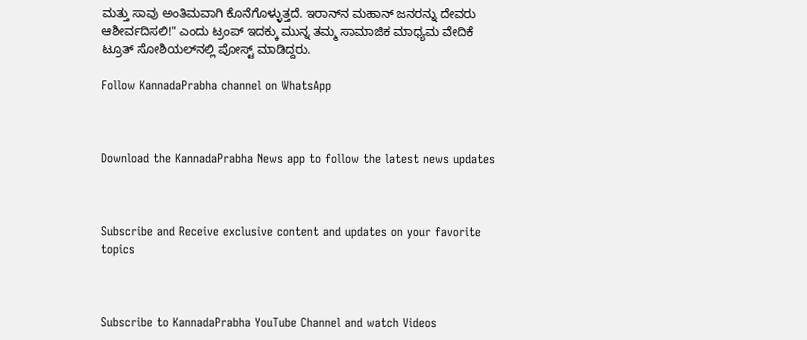ಮತ್ತು ಸಾವು ಅಂತಿಮವಾಗಿ ಕೊನೆಗೊಳ್ಳುತ್ತದೆ. ಇರಾನ್‌ನ ಮಹಾನ್ ಜನರನ್ನು ದೇವರು ಆಶೀರ್ವದಿಸಲಿ!" ಎಂದು ಟ್ರಂಪ್ ಇದಕ್ಕು ಮುನ್ನ ತಮ್ಮ ಸಾಮಾಜಿಕ ಮಾಧ್ಯಮ ವೇದಿಕೆ ಟ್ರೂತ್ ಸೋಶಿಯಲ್‌ನಲ್ಲಿ ಪೋಸ್ಟ್‌ ಮಾಡಿದ್ದರು.

Follow KannadaPrabha channel on WhatsApp



Download the KannadaPrabha News app to follow the latest news updates



Subscribe and Receive exclusive content and updates on your favorite topics



Subscribe to KannadaPrabha YouTube Channel and watch Videos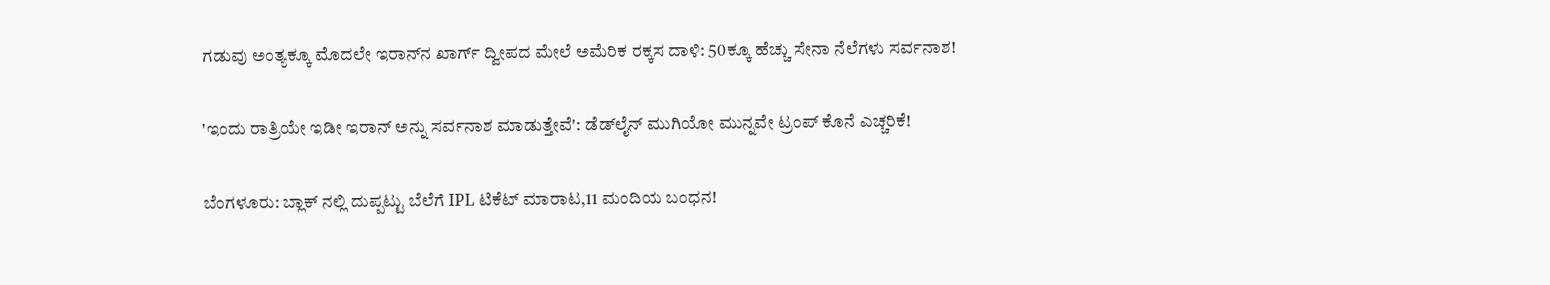ಗಡುವು ಅಂತ್ಯಕ್ಕೂ ಮೊದಲೇ ಇರಾನ್‌ನ ಖಾರ್ಗ್ ದ್ವೀಪದ ಮೇಲೆ ಅಮೆರಿಕ ರಕ್ಕಸ ದಾಳಿ: 50ಕ್ಕೂ ಹೆಚ್ಚು ಸೇನಾ ನೆಲೆಗಳು ಸರ್ವನಾಶ!

'ಇಂದು ರಾತ್ರಿಯೇ ಇಡೀ ಇರಾನ್ ಅನ್ನು ಸರ್ವನಾಶ ಮಾಡುತ್ತೇವೆ': ಡೆಡ್‌ಲೈನ್ ಮುಗಿಯೋ ಮುನ್ನವೇ ಟ್ರಂಪ್‌ ಕೊನೆ ಎಚ್ಚರಿಕೆ!

ಬೆಂಗಳೂರು: ಬ್ಲಾಕ್ ನಲ್ಲಿ ದುಪ್ಪಟ್ಟು ಬೆಲೆಗೆ IPL ಟಿಕೆಟ್ ಮಾರಾಟ,11 ಮಂದಿಯ ಬಂಧನ!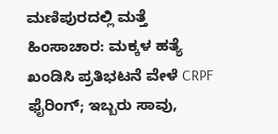ಮಣಿಪುರದಲ್ಲಿ ಮತ್ತೆ ಹಿಂಸಾಚಾರ: ಮಕ್ಕಳ ಹತ್ಯೆ ಖಂಡಿಸಿ ಪ್ರತಿಭಟನೆ ವೇಳೆ CRPF ಫೈರಿಂಗ್; ಇಬ್ಬರು ಸಾವು,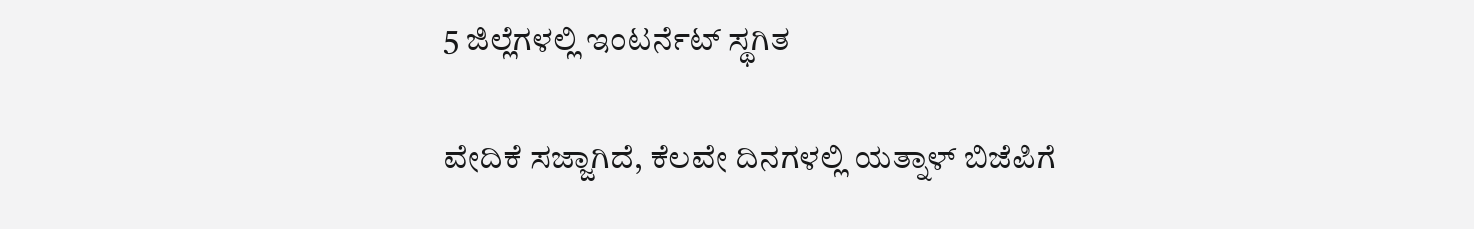5 ಜಿಲ್ಲೆಗಳಲ್ಲಿ ಇಂಟರ್ನೆಟ್ ಸ್ಥಗಿತ

ವೇದಿಕೆ ಸಜ್ಜಾಗಿದೆ, ಕೆಲವೇ ದಿನಗಳಲ್ಲಿ ಯತ್ನಾಳ್‌ ಬಿಜೆಪಿಗೆ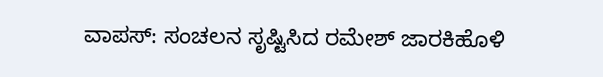ವಾಪಸ್: ಸಂಚಲನ ಸೃಷ್ಟಿಸಿದ ರಮೇಶ್‌ ಜಾರಕಿಹೊಳಿ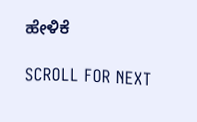ಹೇಳಿಕೆ

SCROLL FOR NEXT